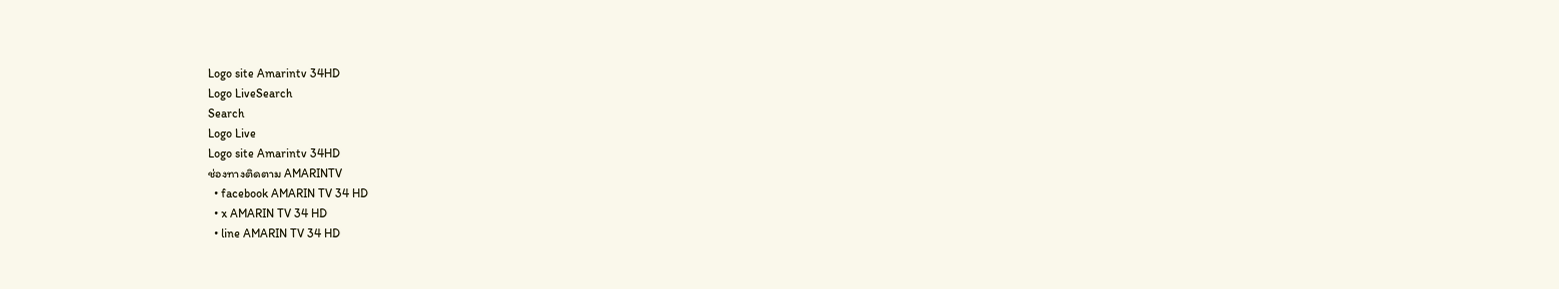Logo site Amarintv 34HD
Logo LiveSearch
Search
Logo Live
Logo site Amarintv 34HD
ช่องทางติดตาม AMARINTV
  • facebook AMARIN TV 34 HD
  • x AMARIN TV 34 HD
  • line AMARIN TV 34 HD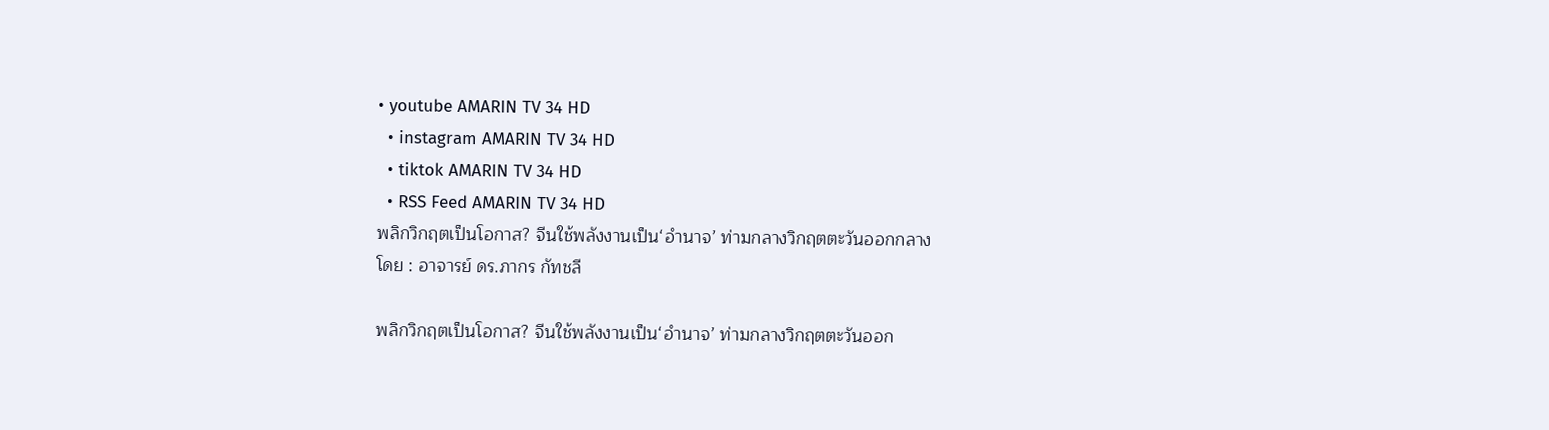• youtube AMARIN TV 34 HD
  • instagram AMARIN TV 34 HD
  • tiktok AMARIN TV 34 HD
  • RSS Feed AMARIN TV 34 HD
พลิกวิกฤตเป็นโอกาส? จีนใช้พลังงานเป็น‘อำนาจ’ ท่ามกลางวิกฤตตะวันออกกลาง
โดย : อาจารย์ ดร.ภากร กัทชลี

พลิกวิกฤตเป็นโอกาส? จีนใช้พลังงานเป็น‘อำนาจ’ ท่ามกลางวิกฤตตะวันออก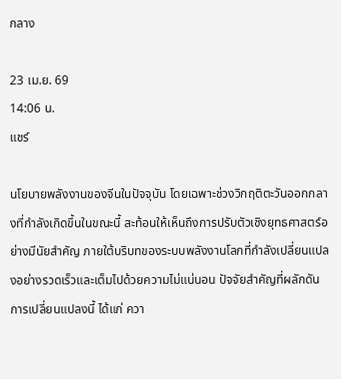กลาง

23 เม.ย. 69
14:06 น.
แชร์

นโยบายพลังงานของจีนในปัจจุบัน โดยเฉพาะช่วงวิกฤติตะวันออกกลางที่กำลังเกิดขึ้นในขณะนี้ สะท้อนให้เห็นถึงการปรับตัวเชิงยุทธศาสตร์อย่างมีนัยสำคัญ ภายใต้บริบทของระบบพลังงานโลกที่กำลังเปลี่ยนแปลงอย่างรวดเร็วและเต็มไปด้วยความไม่แน่นอน ปัจจัยสำคัญที่ผลักดันการเปลี่ยนแปลงนี้ ได้แก่ ควา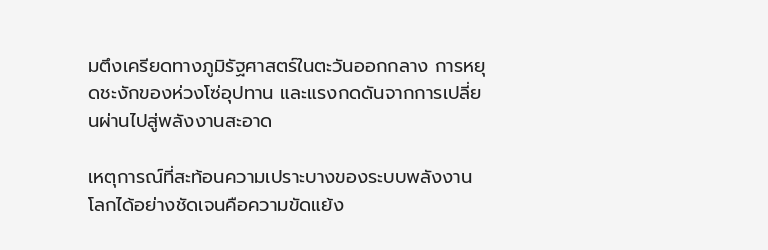มตึงเครียดทางภูมิรัฐศาสตร์ในตะวันออกกลาง การหยุดชะงักของห่วงโซ่อุปทาน และแรงกดดันจากการเปลี่ยนผ่านไปสู่พลังงานสะอาด

เหตุการณ์ที่สะท้อนความเปราะบางของระบบพลังงานโลกได้อย่างชัดเจนคือความขัดแย้ง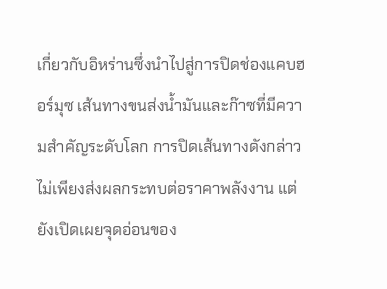เกี่ยวกับอิหร่านซึ่งนำไปสู่การปิดช่องแคบฮอร์มุซ เส้นทางขนส่งน้ำมันและก๊าซที่มีความสำคัญระดับโลก การปิดเส้นทางดังกล่าวไม่เพียงส่งผลกระทบต่อราคาพลังงาน แต่ยังเปิดเผยจุดอ่อนของ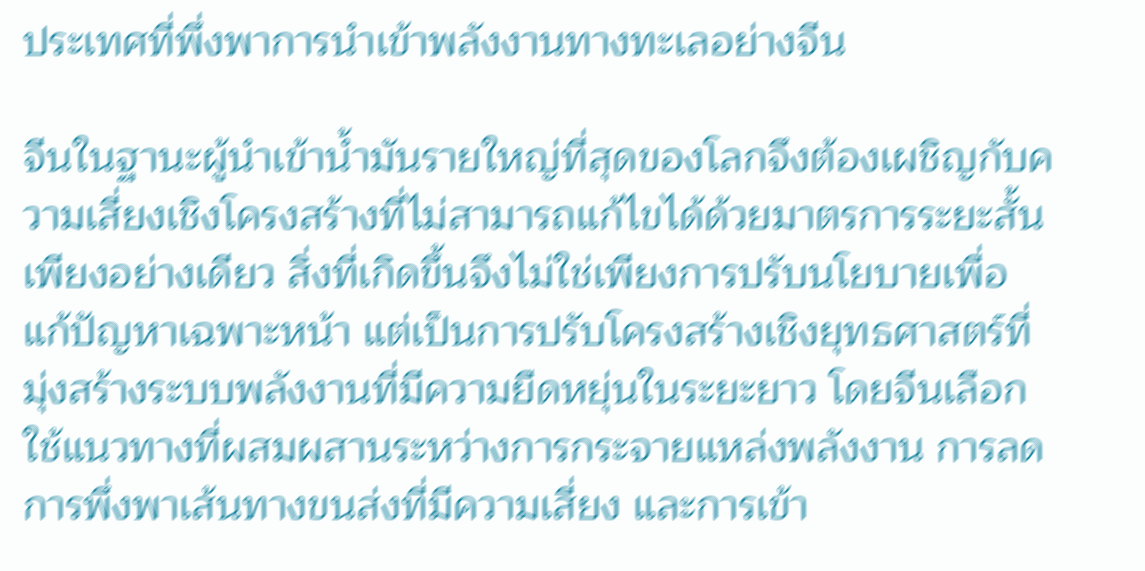ประเทศที่พึ่งพาการนำเข้าพลังงานทางทะเลอย่างจีน

จีนในฐานะผู้นำเข้าน้ำมันรายใหญ่ที่สุดของโลกจึงต้องเผชิญกับความเสี่ยงเชิงโครงสร้างที่ไม่สามารถแก้ไขได้ด้วยมาตรการระยะสั้นเพียงอย่างเดียว สิ่งที่เกิดขึ้นจึงไม่ใช่เพียงการปรับนโยบายเพื่อแก้ปัญหาเฉพาะหน้า แต่เป็นการปรับโครงสร้างเชิงยุทธศาสตร์ที่มุ่งสร้างระบบพลังงานที่มีความยืดหยุ่นในระยะยาว โดยจีนเลือกใช้แนวทางที่ผสมผสานระหว่างการกระจายแหล่งพลังงาน การลดการพึ่งพาเส้นทางขนส่งที่มีความเสี่ยง และการเข้า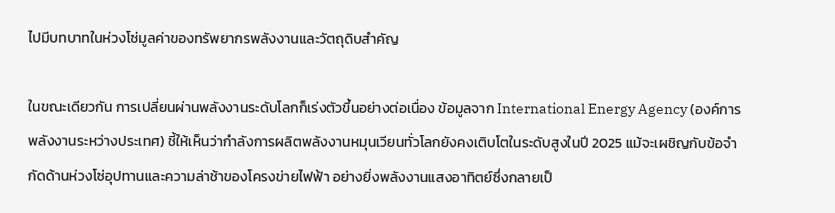ไปมีบทบาทในห่วงโซ่มูลค่าของทรัพยากรพลังงานและวัตถุดิบสำคัญ

ในขณะเดียวกัน การเปลี่ยนผ่านพลังงานระดับโลกก็เร่งตัวขึ้นอย่างต่อเนื่อง ข้อมูลจาก International Energy Agency (องค์การพลังงานระหว่างประเทศ) ชี้ให้เห็นว่ากำลังการผลิตพลังงานหมุนเวียนทั่วโลกยังคงเติบโตในระดับสูงในปี 2025 แม้จะเผชิญกับข้อจำกัดด้านห่วงโซ่อุปทานและความล่าช้าของโครงข่ายไฟฟ้า อย่างยิ่งพลังงานแสงอาทิตย์ซึ่งกลายเป็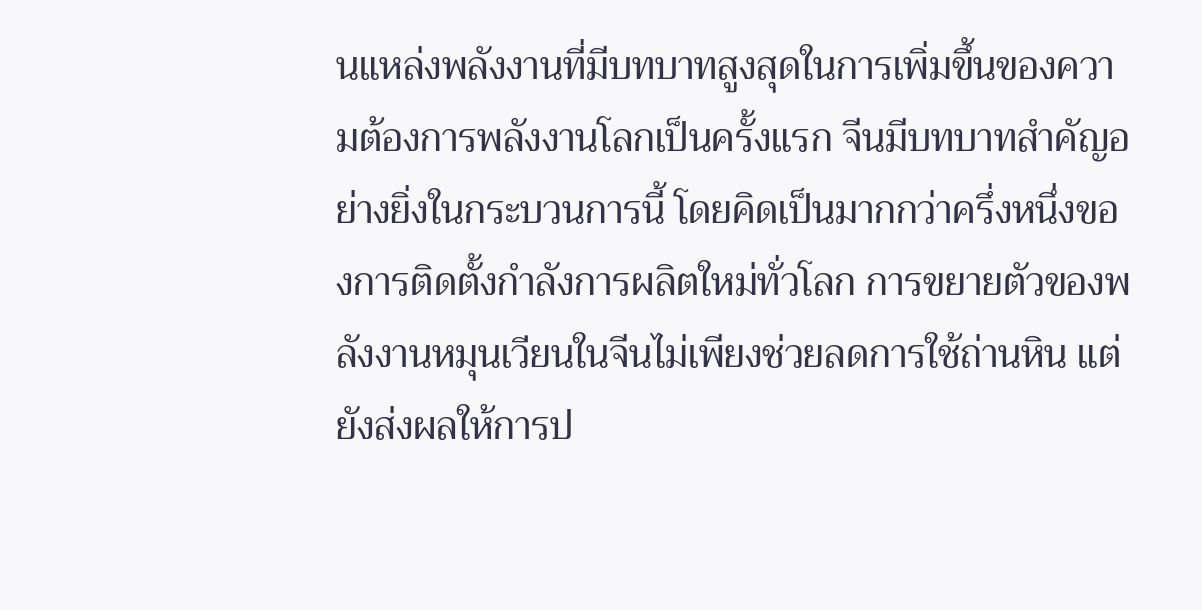นแหล่งพลังงานที่มีบทบาทสูงสุดในการเพิ่มขึ้นของความต้องการพลังงานโลกเป็นครั้งแรก จีนมีบทบาทสำคัญอย่างยิ่งในกระบวนการนี้ โดยคิดเป็นมากกว่าครึ่งหนึ่งของการติดตั้งกำลังการผลิตใหม่ทั่วโลก การขยายตัวของพลังงานหมุนเวียนในจีนไม่เพียงช่วยลดการใช้ถ่านหิน แต่ยังส่งผลให้การป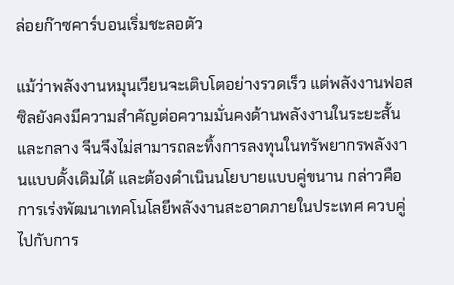ล่อยก๊าซคาร์บอนเริ่มชะลอตัว

แม้ว่าพลังงานหมุนเวียนจะเติบโตอย่างรวดเร็ว แต่พลังงานฟอสซิลยังคงมีความสำคัญต่อความมั่นคงด้านพลังงานในระยะสั้นและกลาง จีนจึงไม่สามารถละทิ้งการลงทุนในทรัพยากรพลังงานแบบดั้งเดิมได้ และต้องดำเนินนโยบายแบบคู่ขนาน กล่าวคือ การเร่งพัฒนาเทคโนโลยีพลังงานสะอาดภายในประเทศ ควบคู่ไปกับการ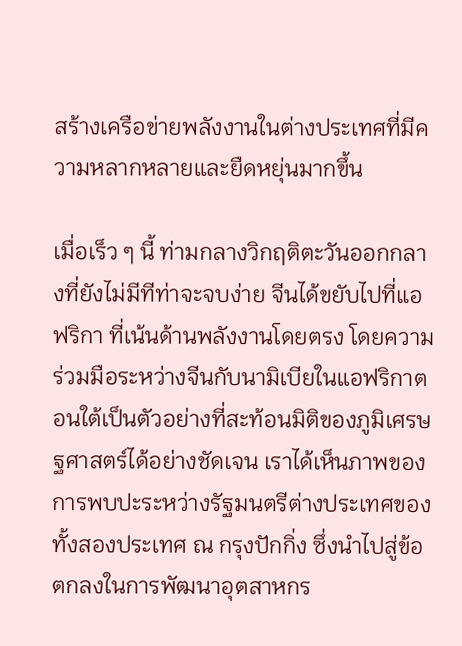สร้างเครือข่ายพลังงานในต่างประเทศที่มีความหลากหลายและยืดหยุ่นมากขึ้น

เมื่อเร็ว ๆ นี้ ท่ามกลางวิกฤติตะวันออกกลางที่ยังไม่มีทีท่าจะจบง่าย จีนได้ขยับไปที่แอฟริกา ที่เน้นด้านพลังงานโดยตรง โดยความร่วมมือระหว่างจีนกับนามิเบียในแอฟริกาตอนใต้เป็นตัวอย่างที่สะท้อนมิติของภูมิเศรษฐศาสตร์ได้อย่างชัดเจน เราได้เห็นภาพของการพบปะระหว่างรัฐมนตรีต่างประเทศของทั้งสองประเทศ ณ กรุงปักกิ่ง ซึ่งนำไปสู่ข้อตกลงในการพัฒนาอุตสาหกร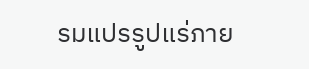รมแปรรูปแร่ภาย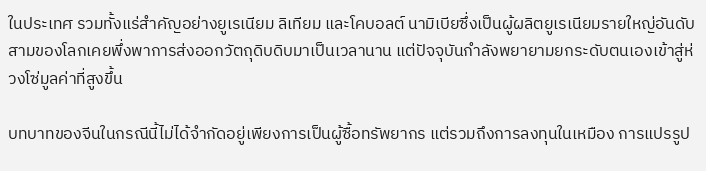ในประเทศ รวมทั้งแร่สำคัญอย่างยูเรเนียม ลิเทียม และโคบอลต์ นามิเบียซึ่งเป็นผู้ผลิตยูเรเนียมรายใหญ่อันดับสามของโลกเคยพึ่งพาการส่งออกวัตถุดิบดิบมาเป็นเวลานาน แต่ปัจจุบันกำลังพยายามยกระดับตนเองเข้าสู่ห่วงโซ่มูลค่าที่สูงขึ้น

บทบาทของจีนในกรณีนี้ไม่ได้จำกัดอยู่เพียงการเป็นผู้ซื้อทรัพยากร แต่รวมถึงการลงทุนในเหมือง การแปรรูป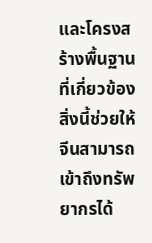และโครงสร้างพื้นฐานที่เกี่ยวข้อง สิ่งนี้ช่วยให้จีนสามารถเข้าถึงทรัพยากรได้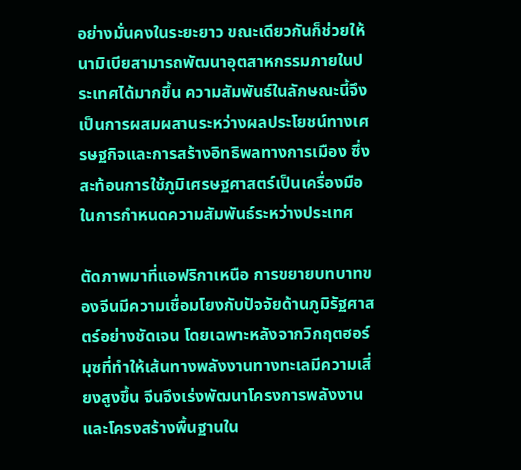อย่างมั่นคงในระยะยาว ขณะเดียวกันก็ช่วยให้นามิเบียสามารถพัฒนาอุตสาหกรรมภายในประเทศได้มากขึ้น ความสัมพันธ์ในลักษณะนี้จึงเป็นการผสมผสานระหว่างผลประโยชน์ทางเศรษฐกิจและการสร้างอิทธิพลทางการเมือง ซึ่งสะท้อนการใช้ภูมิเศรษฐศาสตร์เป็นเครื่องมือในการกำหนดความสัมพันธ์ระหว่างประเทศ

ตัดภาพมาที่แอฟริกาเหนือ การขยายบทบาทของจีนมีความเชื่อมโยงกับปัจจัยด้านภูมิรัฐศาสตร์อย่างชัดเจน โดยเฉพาะหลังจากวิกฤตฮอร์มุซที่ทำให้เส้นทางพลังงานทางทะเลมีความเสี่ยงสูงขึ้น จีนจึงเร่งพัฒนาโครงการพลังงานและโครงสร้างพื้นฐานใน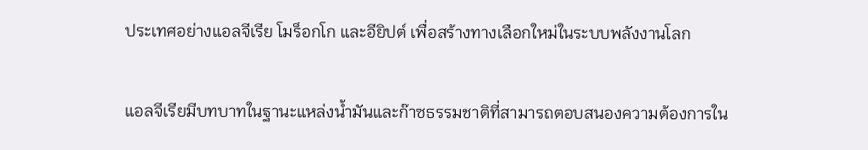ประเทศอย่างแอลจีเรีย โมร็อกโก และอียิปต์ เพื่อสร้างทางเลือกใหม่ในระบบพลังงานโลก

แอลจีเรียมีบทบาทในฐานะแหล่งน้ำมันและก๊าซธรรมชาติที่สามารถตอบสนองความต้องการใน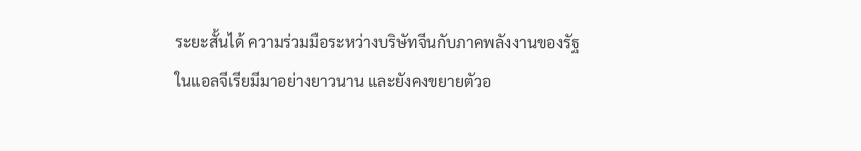ระยะสั้นได้ ความร่วมมือระหว่างบริษัทจีนกับภาคพลังงานของรัฐในแอลจีเรียมีมาอย่างยาวนาน และยังคงขยายตัวอ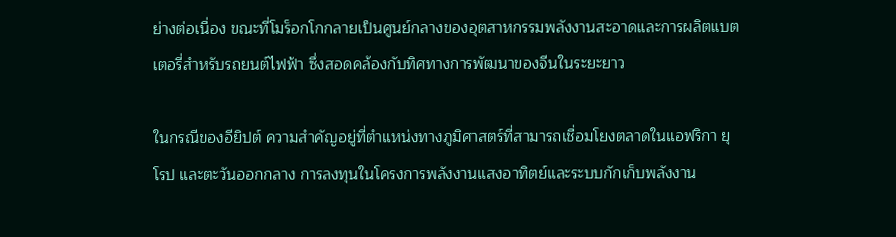ย่างต่อเนื่อง ขณะที่โมร็อกโกกลายเป็นศูนย์กลางของอุตสาหกรรมพลังงานสะอาดและการผลิตแบตเตอรี่สำหรับรถยนต์ไฟฟ้า ซึ่งสอดคล้องกับทิศทางการพัฒนาของจีนในระยะยาว

ในกรณีของอียิปต์ ความสำคัญอยู่ที่ตำแหน่งทางภูมิศาสตร์ที่สามารถเชื่อมโยงตลาดในแอฟริกา ยุโรป และตะวันออกกลาง การลงทุนในโครงการพลังงานแสงอาทิตย์และระบบกักเก็บพลังงาน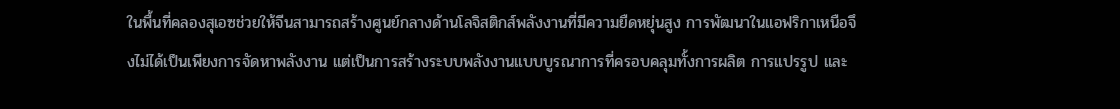ในพื้นที่คลองสุเอซช่วยให้จีนสามารถสร้างศูนย์กลางด้านโลจิสติกส์พลังงานที่มีความยืดหยุ่นสูง การพัฒนาในแอฟริกาเหนือจึงไม่ได้เป็นเพียงการจัดหาพลังงาน แต่เป็นการสร้างระบบพลังงานแบบบูรณาการที่ครอบคลุมทั้งการผลิต การแปรรูป และ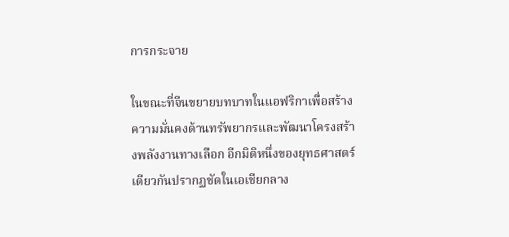การกระจาย

ในขณะที่จีนขยายบทบาทในแอฟริกาเพื่อสร้างความมั่นคงด้านทรัพยากรและพัฒนาโครงสร้างพลังงานทางเลือก อีกมิติหนึ่งของยุทธศาสตร์เดียวกันปรากฏชัดในเอเชียกลาง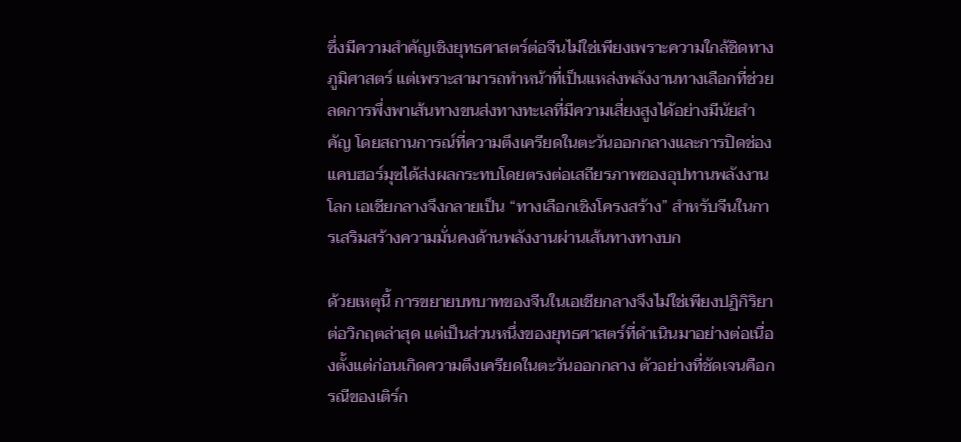ซึ่งมีความสำคัญเชิงยุทธศาสตร์ต่อจีนไม่ใช่เพียงเพราะความใกล้ชิดทางภูมิศาสตร์ แต่เพราะสามารถทำหน้าที่เป็นแหล่งพลังงานทางเลือกที่ช่วยลดการพึ่งพาเส้นทางขนส่งทางทะเลที่มีความเสี่ยงสูงได้อย่างมีนัยสำคัญ โดยสถานการณ์ที่ความตึงเครียดในตะวันออกกลางและการปิดช่องแคบฮอร์มุซได้ส่งผลกระทบโดยตรงต่อเสถียรภาพของอุปทานพลังงานโลก เอเชียกลางจึงกลายเป็น “ทางเลือกเชิงโครงสร้าง” สำหรับจีนในการเสริมสร้างความมั่นคงด้านพลังงานผ่านเส้นทางทางบก

ด้วยเหตุนี้ การขยายบทบาทของจีนในเอเชียกลางจึงไม่ใช่เพียงปฏิกิริยาต่อวิกฤตล่าสุด แต่เป็นส่วนหนึ่งของยุทธศาสตร์ที่ดำเนินมาอย่างต่อเนื่องตั้งแต่ก่อนเกิดความตึงเครียดในตะวันออกกลาง ตัวอย่างที่ชัดเจนคือกรณีของเติร์ก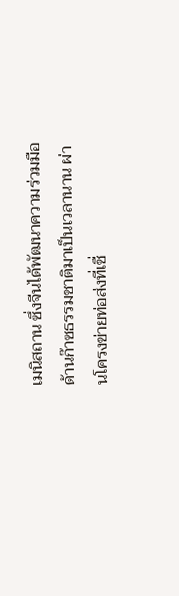เมนิสถาน ซึ่งจีนได้พัฒนาความร่วมมือด้านก๊าซธรรมชาติมาเป็นเวลานาน ผ่านโครงข่ายท่อส่งที่เชื่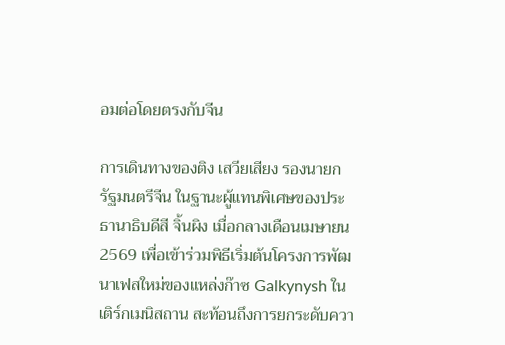อมต่อโดยตรงกับจีน

การเดินทางของติง เสวียเสียง รองนายกรัฐมนตรีจีน ในฐานะผู้แทนพิเศษของประธานาธิบดีสี จิ้นผิง เมื่อกลางเดือนเมษายน 2569 เพื่อเข้าร่วมพิธีเริ่มต้นโครงการพัฒนาเฟสใหม่ของแหล่งก๊าซ Galkynysh ในเติร์กเมนิสถาน สะท้อนถึงการยกระดับควา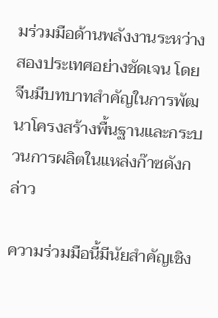มร่วมมือด้านพลังงานระหว่างสองประเทศอย่างชัดเจน โดยจีนมีบทบาทสำคัญในการพัฒนาโครงสร้างพื้นฐานและกระบวนการผลิตในแหล่งก๊าซดังกล่าว

ความร่วมมือนี้มีนัยสำคัญเชิง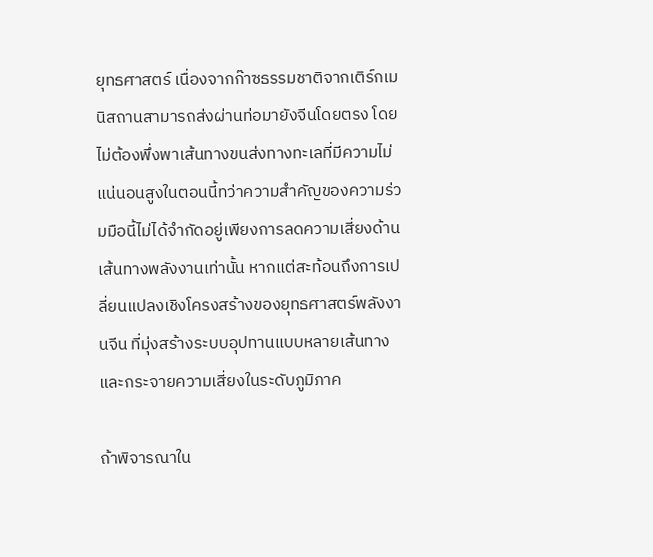ยุทธศาสตร์ เนื่องจากก๊าซธรรมชาติจากเติร์กเมนิสถานสามารถส่งผ่านท่อมายังจีนโดยตรง โดยไม่ต้องพึ่งพาเส้นทางขนส่งทางทะเลที่มีความไม่แน่นอนสูงในตอนนี้ทว่าความสำคัญของความร่วมมือนี้ไม่ได้จำกัดอยู่เพียงการลดความเสี่ยงด้านเส้นทางพลังงานเท่านั้น หากแต่สะท้อนถึงการเปลี่ยนแปลงเชิงโครงสร้างของยุทธศาสตร์พลังงานจีน ที่มุ่งสร้างระบบอุปทานแบบหลายเส้นทางและกระจายความเสี่ยงในระดับภูมิภาค

ถ้าพิจารณาใน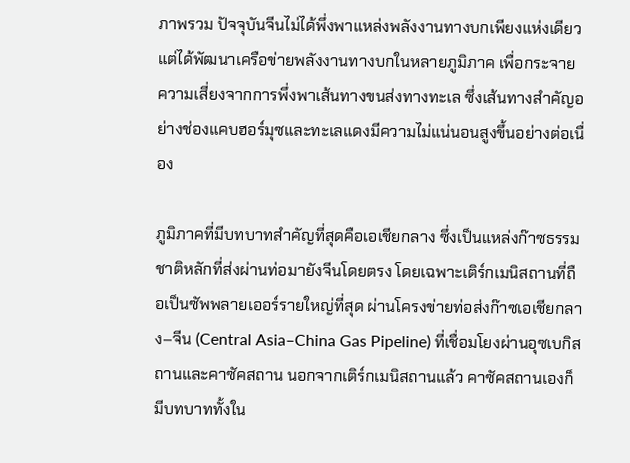ภาพรวม ปัจจุบันจีนไม่ได้พึ่งพาแหล่งพลังงานทางบกเพียงแห่งเดียว แต่ได้พัฒนาเครือข่ายพลังงานทางบกในหลายภูมิภาค เพื่อกระจายความเสี่ยงจากการพึ่งพาเส้นทางขนส่งทางทะเล ซึ่งเส้นทางสำคัญอย่างช่องแคบฮอร์มุซและทะเลแดงมีความไม่แน่นอนสูงขึ้นอย่างต่อเนื่อง

ภูมิภาคที่มีบทบาทสำคัญที่สุดคือเอเชียกลาง ซึ่งเป็นแหล่งก๊าซธรรมชาติหลักที่ส่งผ่านท่อมายังจีนโดยตรง โดยเฉพาะเติร์กเมนิสถานที่ถือเป็นซัพพลายเออร์รายใหญ่ที่สุด ผ่านโครงข่ายท่อส่งก๊าซเอเชียกลาง–จีน (Central Asia–China Gas Pipeline) ที่เชื่อมโยงผ่านอุซเบกิสถานและคาซัคสถาน นอกจากเติร์กเมนิสถานแล้ว คาซัคสถานเองก็มีบทบาททั้งใน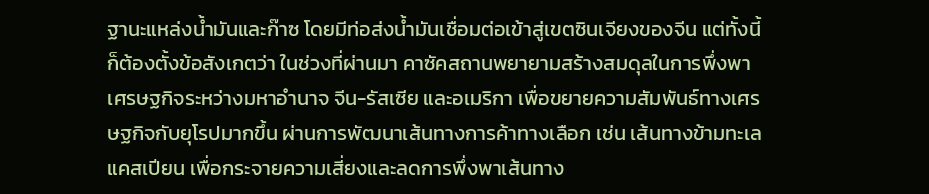ฐานะแหล่งน้ำมันและก๊าซ โดยมีท่อส่งน้ำมันเชื่อมต่อเข้าสู่เขตซินเจียงของจีน แต่ทั้งนี้ก็ต้องตั้งข้อสังเกตว่า ในช่วงที่ผ่านมา คาซัคสถานพยายามสร้างสมดุลในการพึ่งพาเศรษฐกิจระหว่างมหาอำนาจ จีน-รัสเซีย และอเมริกา เพื่อขยายความสัมพันธ์ทางเศรษฐกิจกับยุโรปมากขึ้น ผ่านการพัฒนาเส้นทางการค้าทางเลือก เช่น เส้นทางข้ามทะเลแคสเปียน เพื่อกระจายความเสี่ยงและลดการพึ่งพาเส้นทาง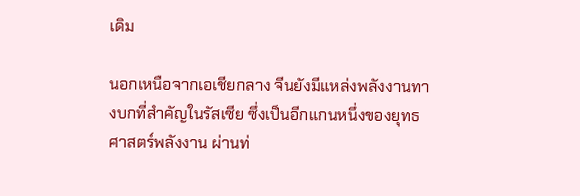เดิม

นอกเหนือจากเอเชียกลาง จีนยังมีแหล่งพลังงานทางบกที่สำคัญในรัสเซีย ซึ่งเป็นอีกแกนหนึ่งของยุทธศาสตร์พลังงาน ผ่านท่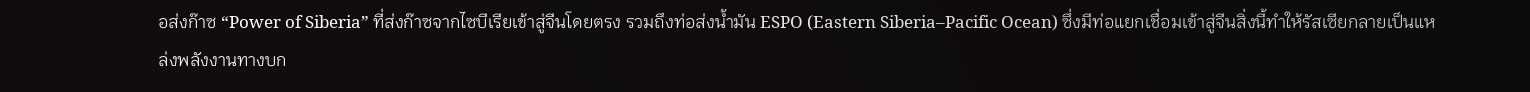อส่งก๊าซ “Power of Siberia” ที่ส่งก๊าซจากไซบีเรียเข้าสู่จีนโดยตรง รวมถึงท่อส่งน้ำมัน ESPO (Eastern Siberia–Pacific Ocean) ซึ่งมีท่อแยกเชื่อมเข้าสู่จีนสิ่งนี้ทำให้รัสเซียกลายเป็นแหล่งพลังงานทางบก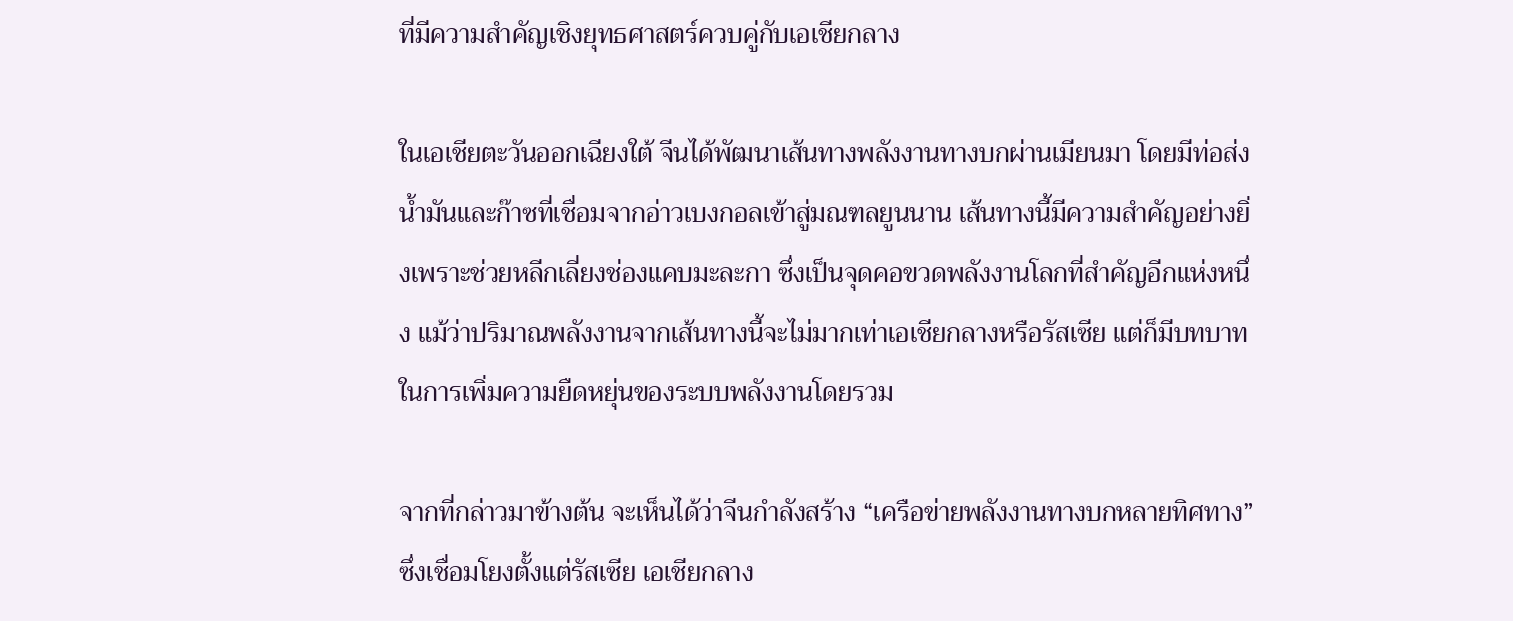ที่มีความสำคัญเชิงยุทธศาสตร์ควบคู่กับเอเชียกลาง

ในเอเชียตะวันออกเฉียงใต้ จีนได้พัฒนาเส้นทางพลังงานทางบกผ่านเมียนมา โดยมีท่อส่งน้ำมันและก๊าซที่เชื่อมจากอ่าวเบงกอลเข้าสู่มณฑลยูนนาน เส้นทางนี้มีความสำคัญอย่างยิ่งเพราะช่วยหลีกเลี่ยงช่องแคบมะละกา ซึ่งเป็นจุดคอขวดพลังงานโลกที่สำคัญอีกแห่งหนึ่ง แม้ว่าปริมาณพลังงานจากเส้นทางนี้จะไม่มากเท่าเอเชียกลางหรือรัสเซีย แต่ก็มีบทบาทในการเพิ่มความยืดหยุ่นของระบบพลังงานโดยรวม

จากที่กล่าวมาข้างต้น จะเห็นได้ว่าจีนกำลังสร้าง “เครือข่ายพลังงานทางบกหลายทิศทาง” ซึ่งเชื่อมโยงตั้งแต่รัสเซีย เอเชียกลาง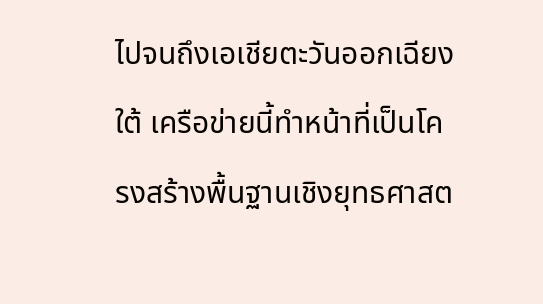ไปจนถึงเอเชียตะวันออกเฉียงใต้ เครือข่ายนี้ทำหน้าที่เป็นโครงสร้างพื้นฐานเชิงยุทธศาสต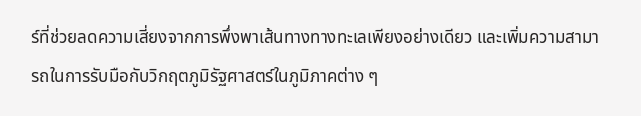ร์ที่ช่วยลดความเสี่ยงจากการพึ่งพาเส้นทางทางทะเลเพียงอย่างเดียว และเพิ่มความสามารถในการรับมือกับวิกฤตภูมิรัฐศาสตร์ในภูมิภาคต่าง ๆ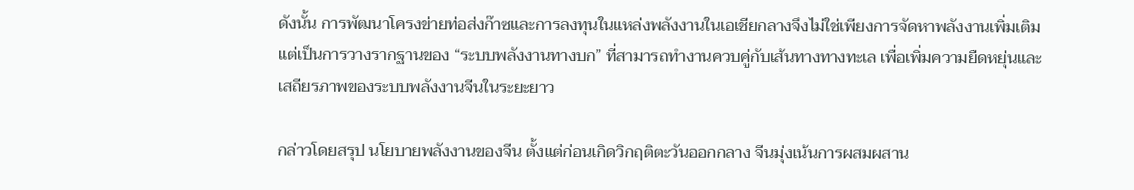ดังนั้น การพัฒนาโครงข่ายท่อส่งก๊าซและการลงทุนในแหล่งพลังงานในเอเชียกลางจึงไม่ใช่เพียงการจัดหาพลังงานเพิ่มเติม แต่เป็นการวางรากฐานของ “ระบบพลังงานทางบก” ที่สามารถทำงานควบคู่กับเส้นทางทางทะเล เพื่อเพิ่มความยืดหยุ่นและเสถียรภาพของระบบพลังงานจีนในระยะยาว

กล่าวโดยสรุป นโยบายพลังงานของจีน ตั้งแต่ก่อนเกิดวิกฤติตะวันออกกลาง จีนมุ่งเน้นการผสมผสาน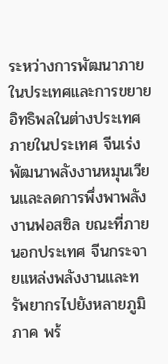ระหว่างการพัฒนาภายในประเทศและการขยายอิทธิพลในต่างประเทศ ภายในประเทศ จีนเร่งพัฒนาพลังงานหมุนเวียนและลดการพึ่งพาพลังงานฟอสซิล ขณะที่ภายนอกประเทศ จีนกระจายแหล่งพลังงานและทรัพยากรไปยังหลายภูมิภาค พร้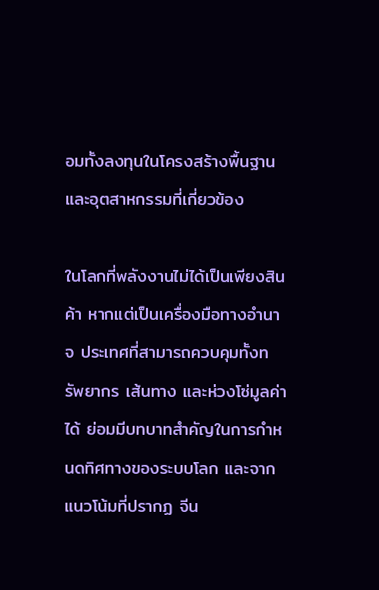อมทั้งลงทุนในโครงสร้างพื้นฐานและอุตสาหกรรมที่เกี่ยวข้อง

ในโลกที่พลังงานไม่ได้เป็นเพียงสินค้า หากแต่เป็นเครื่องมือทางอำนาจ ประเทศที่สามารถควบคุมทั้งทรัพยากร เส้นทาง และห่วงโซ่มูลค่าได้ ย่อมมีบทบาทสำคัญในการกำหนดทิศทางของระบบโลก และจากแนวโน้มที่ปรากฏ จีน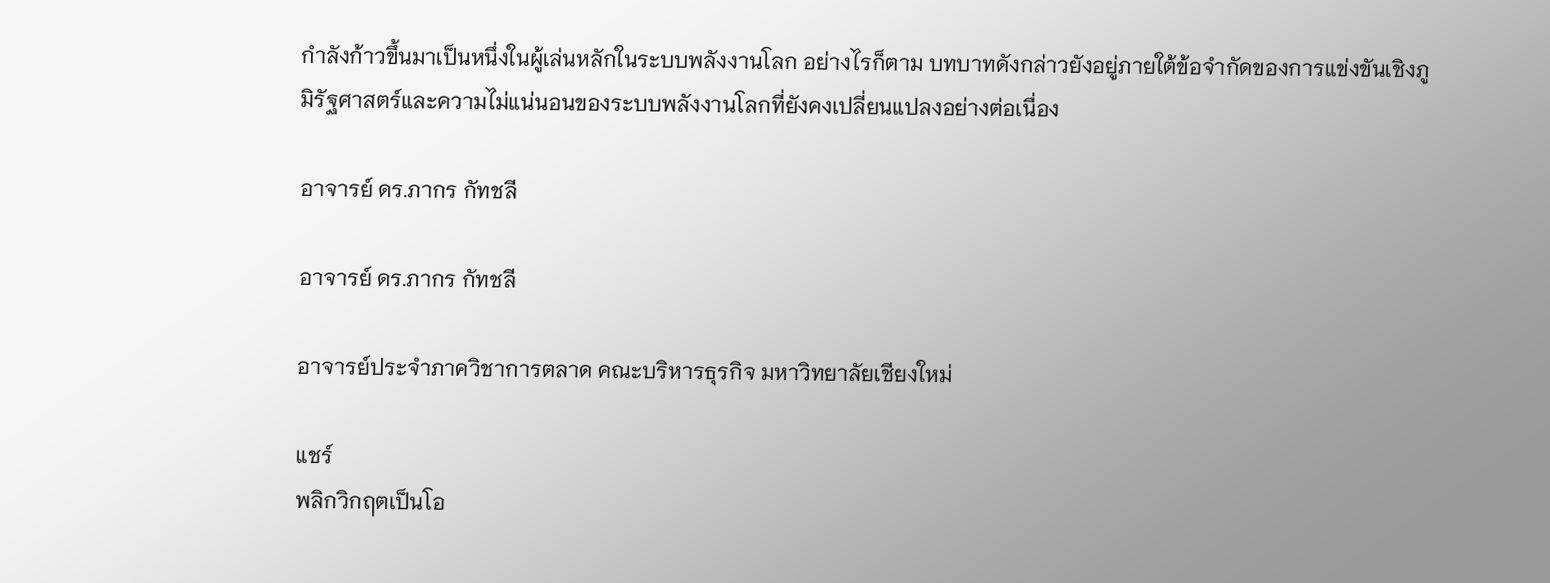กำลังก้าวขึ้นมาเป็นหนึ่งในผู้เล่นหลักในระบบพลังงานโลก อย่างไรก็ตาม บทบาทดังกล่าวยังอยู่ภายใต้ข้อจำกัดของการแข่งขันเชิงภูมิรัฐศาสตร์และความไม่แน่นอนของระบบพลังงานโลกที่ยังคงเปลี่ยนแปลงอย่างต่อเนื่อง

อาจารย์ ดร.ภากร กัทชลี

อาจารย์ ดร.ภากร กัทชลี

อาจารย์ประจำภาควิชาการตลาด คณะบริหารธุรกิจ มหาวิทยาลัยเชียงใหม่

แชร์
พลิกวิกฤตเป็นโอ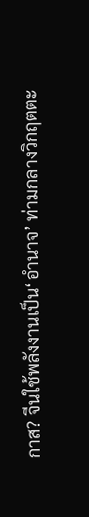กาส? จีนใช้พลังงานเป็น‘อำนาจ’ ท่ามกลางวิกฤตตะ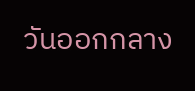วันออกกลาง